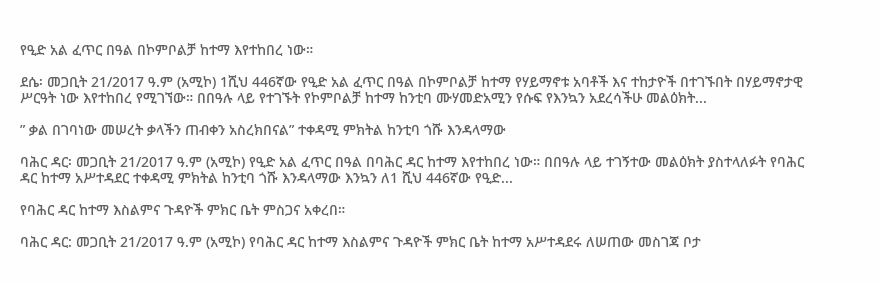የዒድ አል ፈጥር በዓል በኮምቦልቻ ከተማ እየተከበረ ነው።

ደሴ፡ መጋቢት 21/2017 ዓ.ም (አሚኮ) 1ሺህ 446ኛው የዒድ አል ፈጥር በዓል በኮምቦልቻ ከተማ የሃይማኖቱ አባቶች እና ተከታዮች በተገኙበት በሃይማኖታዊ ሥርዓት ነው እየተከበረ የሚገኘው። በበዓሉ ላይ የተገኙት የኮምቦልቻ ከተማ ከንቲባ ሙሃመድአሚን የሱፍ የእንኳን አደረሳችሁ መልዕክት...

” ቃል በገባነው መሠረት ቃላችን ጠብቀን አስረክበናል” ተቀዳሚ ምክትል ከንቲባ ጎሹ እንዳላማው

ባሕር ዳር፡ መጋቢት 21/2017 ዓ.ም (አሚኮ) የዒድ አል ፈጥር በዓል በባሕር ዳር ከተማ እየተከበረ ነው። በበዓሉ ላይ ተገኝተው መልዕክት ያስተላለፉት የባሕር ዳር ከተማ አሥተዳደር ተቀዳሚ ምክትል ከንቲባ ጎሹ እንዳላማው እንኳን ለ1 ሺህ 446ኛው የዒድ...

የባሕር ዳር ከተማ እስልምና ጉዳዮች ምክር ቤት ምስጋና አቀረበ።

ባሕር ዳር: መጋቢት 21/2017 ዓ.ም (አሚኮ) የባሕር ዳር ከተማ እስልምና ጉዳዮች ምክር ቤት ከተማ አሥተዳደሩ ለሠጠው መስገጃ ቦታ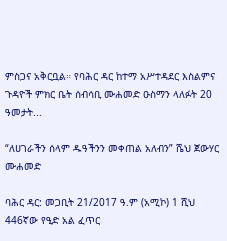ምስጋና አቅርቧል። የባሕር ዳር ከተማ አሥተዳደር እስልምና ጉዳዮች ምክር ቤት ሰብሳቢ ሙሐመድ ዑስማን ላለፉት 20 ዓመታት...

“ለሀገራችን ሰላም ዱዓችንን መቀጠል አለብን” ሼህ ጀውሃር ሙሐመድ

ባሕር ዳር: መጋቢት 21/2017 ዓ.ም (አሚኮ) 1 ሺህ 446ኛው የዒድ አል ፈጥር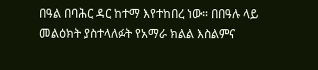በዓል በባሕር ዳር ከተማ እየተከበረ ነው። በበዓሉ ላይ መልዕክት ያስተላለፉት የአማራ ክልል እስልምና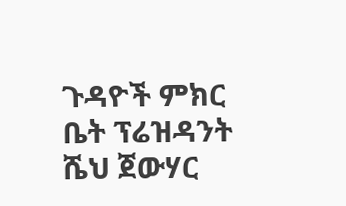ጉዳዮች ምክር ቤት ፕሬዝዳንት ሼህ ጀውሃር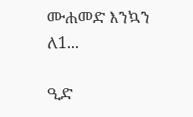ሙሐመድ እንኳን ለ1...

ዒድ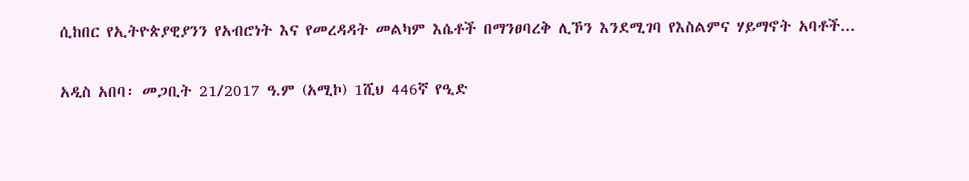ሲከበር የኢትዮጵያዊያንን የአብሮነት እና የመረዳዳት መልካም እሴቶች በማንፀባረቅ ሊኾን እንደሚገባ የእስልምና ሃይማኖት አባቶች...

አዲስ አበባ፡ መጋቢት 21/2017 ዓ.ም (አሚኮ) 1ሺህ 446ኛ የዒድ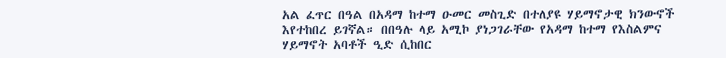አል ፈጥር በዓል በአዳማ ከተማ ዑመር መስጊድ በተለያዩ ሃይማኖታዊ ክንውኖች እየተከበረ ይገኛል። በበዓሉ ላይ አሚኮ ያነጋገራቸው የአዳማ ከተማ የእስልምና ሃይማኖት አባቶች ዒድ ሲከበር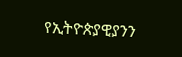የኢትዮጵያዊያንን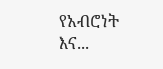የአብሮነት እና...